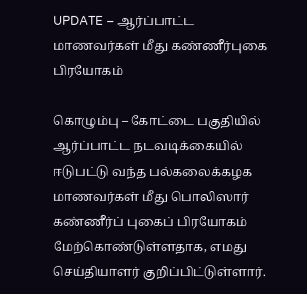UPDATE – ஆர்ப்பாட்ட மாணவர்கள் மீது கண்ணீர்புகை பிரயோகம்

கொழும்பு – கோட்டை பகுதியில் ஆர்ப்பாட்ட நடவடிக்கையில் ஈடுபட்டு வந்த பல்கலைக்கழக மாணவர்கள் மீது பொலிஸார் கண்ணீர்ப் புகைப் பிரயோகம் மேற்கொண்டுள்ளதாக, எமது செய்தியாளர் குறிப்பிட்டுள்ளார்.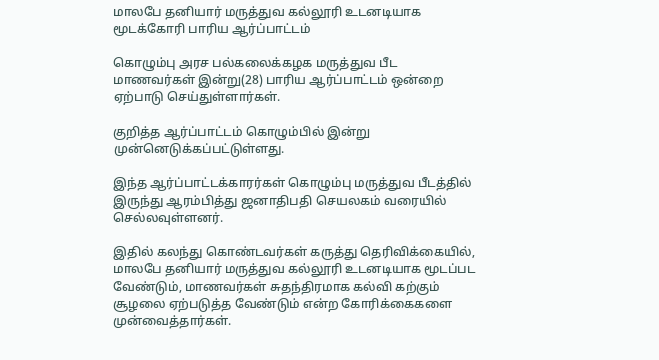மாலபே தனியார் மருத்துவ கல்லூரி உடனடியாக மூடக்கோரி பாரிய ஆர்ப்பாட்டம்

கொழும்பு அரச பல்கலைக்கழக மருத்துவ பீட மாணவர்கள் இன்று(28) பாரிய ஆர்ப்பாட்டம் ஒன்றை ஏற்பாடு செய்துள்ளார்கள்.

குறித்த ஆர்ப்பாட்டம் கொழும்பில் இன்று  முன்னெடுக்கப்பட்டுள்ளது.

இந்த ஆர்ப்பாட்டக்காரர்கள் கொழும்பு மருத்துவ பீடத்தில் இருந்து ஆரம்பித்து ஜனாதிபதி செயலகம் வரையில் செல்லவுள்ளனர்.

இதில் கலந்து கொண்டவர்கள் கருத்து தெரிவிக்கையில், மாலபே தனியார் மருத்துவ கல்லூரி உடனடியாக மூடப்பட வேண்டும், மாணவர்கள் சுதந்திரமாக கல்வி கற்கும் சூழலை ஏற்படுத்த வேண்டும் என்ற கோரிக்கைகளை முன்வைத்தார்கள்.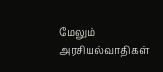மேலும் அரசியல்வாதிகள்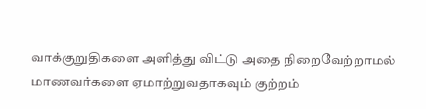வாக்குறுதிகளை அளித்து விட்டு அதை நிறைவேற்றாமல் மாணவர்களை ஏமாற்றுவதாகவும் குற்றம்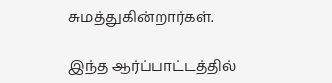சுமத்துகின்றார்கள்.

இந்த ஆர்ப்பாட்டத்தில்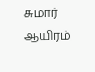சுமார் ஆயிரம்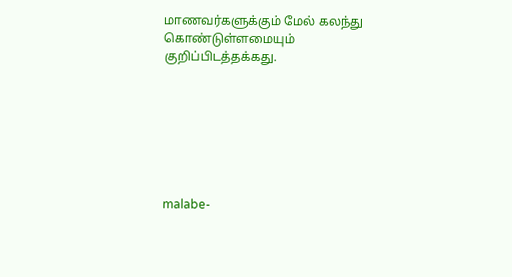மாணவர்களுக்கும் மேல் கலந்து கொண்டுள்ளமையும் குறிப்பிடத்தக்கது.







malabe-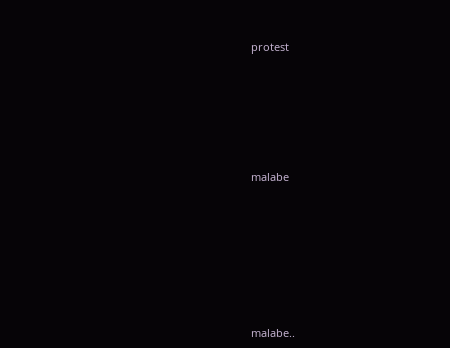protest









malabe











malabe..